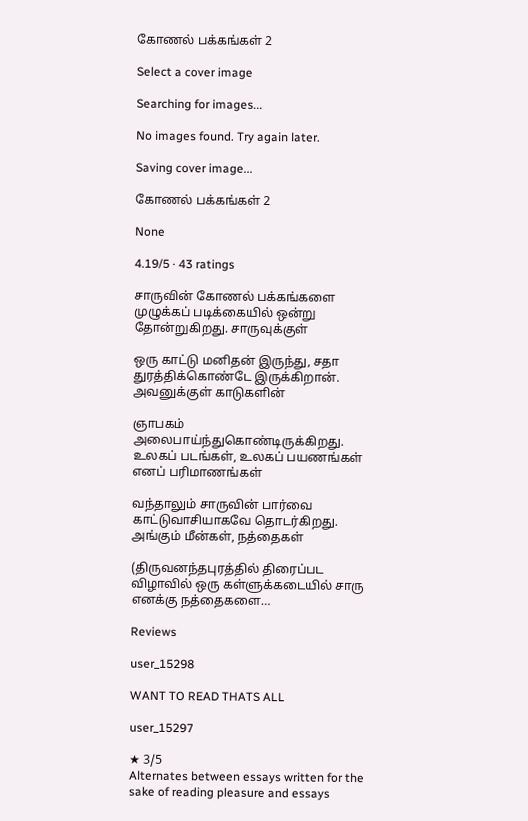கோணல் பக்கங்கள் 2

Select a cover image

Searching for images...

No images found. Try again later.

Saving cover image...

கோணல் பக்கங்கள் 2

None

4.19/5 · 43 ratings

சாருவின் கோணல் பக்கங்களை முழுக்கப் படிக்கையில் ஒன்று தோன்றுகிறது. சாருவுக்குள்

ஒரு காட்டு மனிதன் இருந்து, சதா துரத்திக்கொண்டே இருக்கிறான். அவனுக்குள் காடுகளின்

ஞாபகம் அலைபாய்ந்துகொண்டிருக்கிறது. உலகப் படங்கள், உலகப் பயணங்கள் எனப் பரிமாணங்கள்

வந்தாலும் சாருவின் பார்வை காட்டுவாசியாகவே தொடர்கிறது. அங்கும் மீன்கள், நத்தைகள்

(திருவனந்தபுரத்தில் திரைப்பட விழாவில் ஒரு கள்ளுக்கடையில் சாரு எனக்கு நத்தைகளை…

Reviews

user_15298

WANT TO READ THATS ALL

user_15297

★ 3/5
Alternates between essays written for the sake of reading pleasure and essays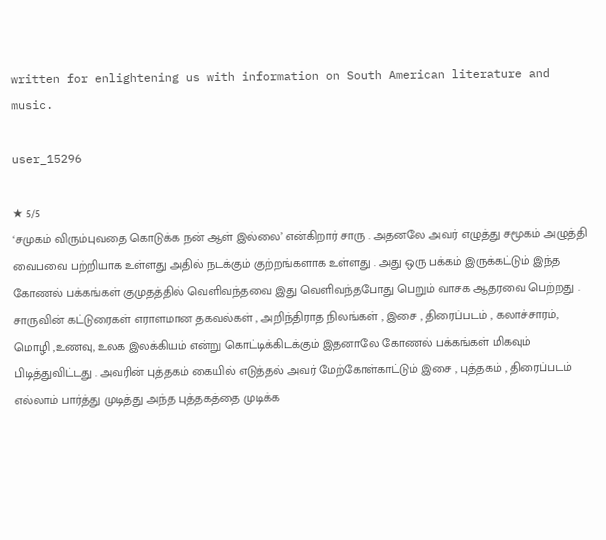written for enlightening us with information on South American literature and music.

user_15296

★ 5/5
‘சமுகம் விரும்புவதை கொடுக்க நன் ஆள் இல்லை’ என்கிறார் சாரு . அதனலே அவர் எழுத்து சமூகம் அழுத்தி வைபவை பற்றியாக உள்ளது அதில் நடக்கும் குற்றங்களாக உள்ளது . அது ஒரு பக்கம் இருக்கட்டும் இந்த கோணல் பக்கங்கள் குமுதத்தில் வெளிவந்தவை இது வெளிவந்தபோது பெறும் வாசக ஆதரவை பெற்றது . சாருவின் கட்டுரைகள் எராளமான தகவல்கள் , அறிந்திராத நிலங்கள் , இசை , திரைப்படம் , கலாச்சாரம், மொழி ,உணவு, உலக இலக்கியம் என்று கொட்டிக்கிடக்கும் இதனாலே கோணல் பக்கங்கள் மிகவும் பிடித்துவிட்டது . அவரின் புத்தகம் கையில் எடுத்தல் அவர் மேற்கோள்காட்டும் இசை , புத்தகம் , திரைப்படம் எல்லாம் பார்த்து முடித்து அந்த புத்தகத்தை முடிக்க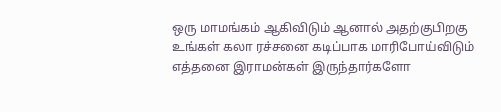ஒரு மாமங்கம் ஆகிவிடும் ஆனால் அதற்குபிறகு உங்கள் கலா ரச்சனை கடிப்பாக மாரிபோய்விடும் எத்தனை இராமன்கள் இருந்தார்களோ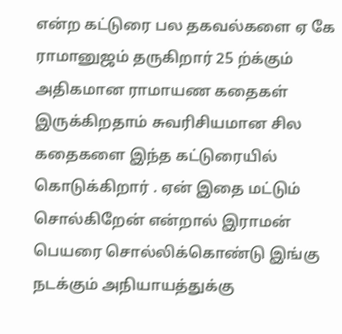என்ற கட்டுரை பல தகவல்களை ஏ கே ராமானுஜம் தருகிறார் 25 ற்க்கும் அதிகமான ராமாயண கதைகள் இருக்கிறதாம் சுவரிசியமான சில கதைகளை இந்த கட்டுரையில் கொடுக்கிறார் . ஏன் இதை மட்டும் சொல்கிறேன் என்றால் இராமன் பெயரை சொல்லிக்கொண்டு இங்கு நடக்கும் அநியாயத்துக்கு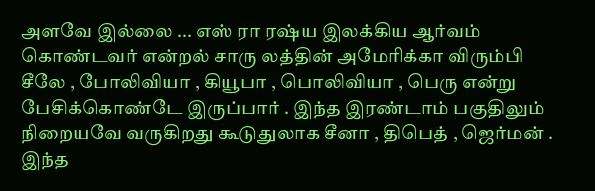அளவே இல்லை ... எஸ் ரா ரஷ்ய இலக்கிய ஆர்வம் கொண்டவர் என்றல் சாரு லத்தின் அமேரிக்கா விரும்பி சீலே , போலிவியா , கியூபா , பொலிவியா , பெரு என்று பேசிக்கொண்டே இருப்பார் . இந்த இரண்டாம் பகுதிலும் நிறையவே வருகிறது கூடுதுலாக சீனா , திபெத் , ஜெர்மன் . இந்த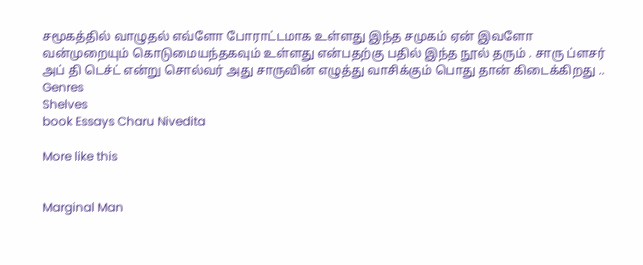சமூகத்தில் வாழுதல் எவ்ளோ போராட்டமாக உள்ளது இந்த சமுகம் ஏன் இவளோ வன்முறையும் கொடுமையந்தகவும் உள்ளது என்பதற்கு பதில் இந்த நூல் தரும் . சாரு ப்ளசர் அப் தி டெச்ட் என்று சொல்வர் அது சாருவின் எழுத்து வாசிக்கும் பொது தான் கிடைக்கிறது ..
Genres
Shelves
book Essays Charu Nivedita

More like this


Marginal Man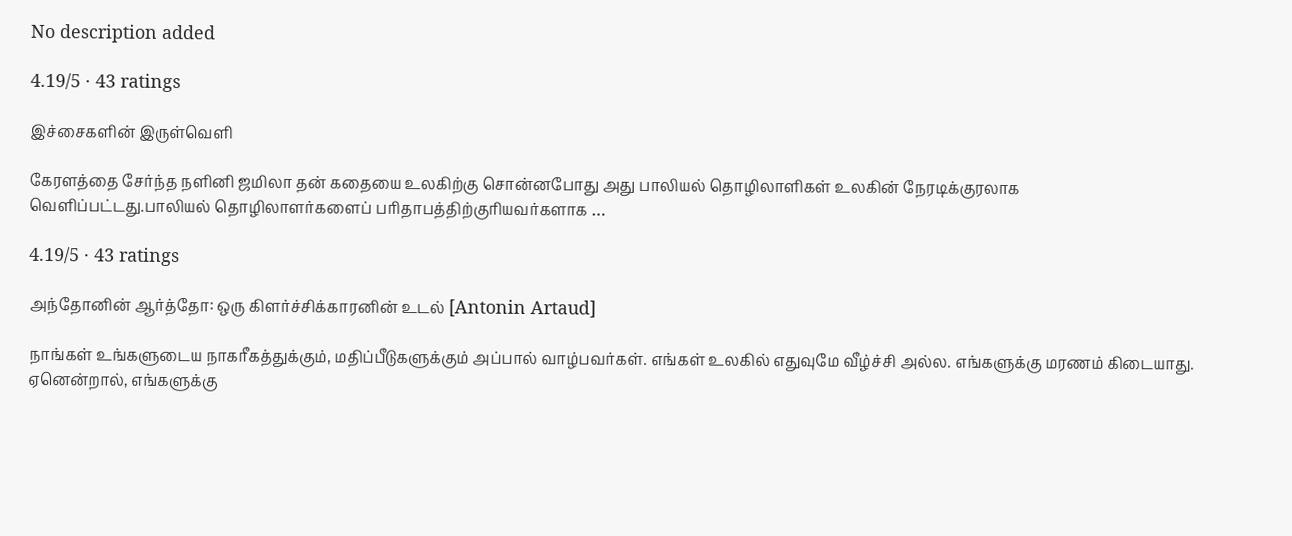No description added

4.19/5 · 43 ratings

இச்சைகளின் இருள்வெளி

கேரளத்தை சேர்ந்த நளினி ஜமிலா தன் கதையை உலகிற்கு சொன்னபோது அது பாலியல் தொழிலாளிகள் உலகின் நேரடிக்குரலாக வெளிப்பட்டது.பாலியல் தொழிலாளர்களைப் பரிதாபத்திற்குரியவர்களாக …

4.19/5 · 43 ratings

அந்தோனின் ஆர்த்தோ: ஒரு கிளர்ச்சிக்காரனின் உடல் [Antonin Artaud]

நாங்கள் உங்களுடைய நாகரீகத்துக்கும், மதிப்பீடுகளுக்கும் அப்பால் வாழ்பவர்கள். எங்கள் உலகில் எதுவுமே வீழ்ச்சி அல்ல. எங்களுக்கு மரணம் கிடையாது. ஏனென்றால், எங்களுக்கு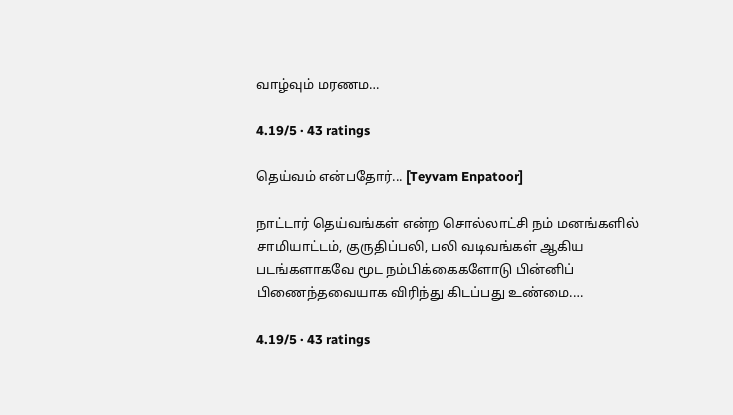வாழ்வும் மரணம…

4.19/5 · 43 ratings

தெய்வம் என்பதோர்... [Teyvam Enpatoor]

நாட்டார் தெய்வங்கள் என்ற சொல்லாட்சி நம் மனங்களில் சாமியாட்டம், குருதிப்பலி, பலி வடிவங்கள் ஆகிய படங்களாகவே மூட நம்பிக்கைகளோடு பின்னிப் பிணைந்தவையாக விரிந்து கிடப்பது உண்மை.…

4.19/5 · 43 ratings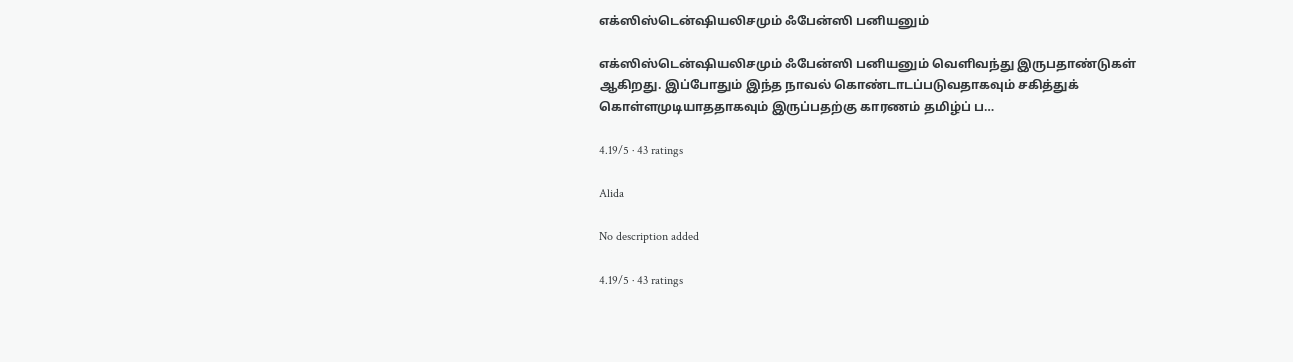எக்ஸிஸ்டென்ஷியலிசமும் ஃபேன்ஸி பனியனும்

எக்ஸிஸ்டென்ஷியலிசமும் ஃபேன்ஸி பனியனும் வெளிவந்து இருபதாண்டுகள் ஆகிறது. இப்போதும் இந்த நாவல் கொண்டாடப்படுவதாகவும் சகித்துக் கொள்ளமுடியாததாகவும் இருப்பதற்கு காரணம் தமிழ்ப் ப…

4.19/5 · 43 ratings

Alida

No description added

4.19/5 · 43 ratings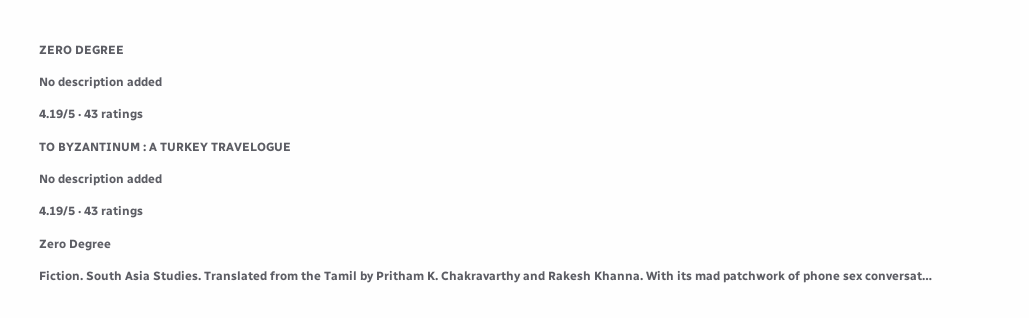ZERO DEGREE

No description added

4.19/5 · 43 ratings

TO BYZANTINUM : A TURKEY TRAVELOGUE

No description added

4.19/5 · 43 ratings

Zero Degree

Fiction. South Asia Studies. Translated from the Tamil by Pritham K. Chakravarthy and Rakesh Khanna. With its mad patchwork of phone sex conversat…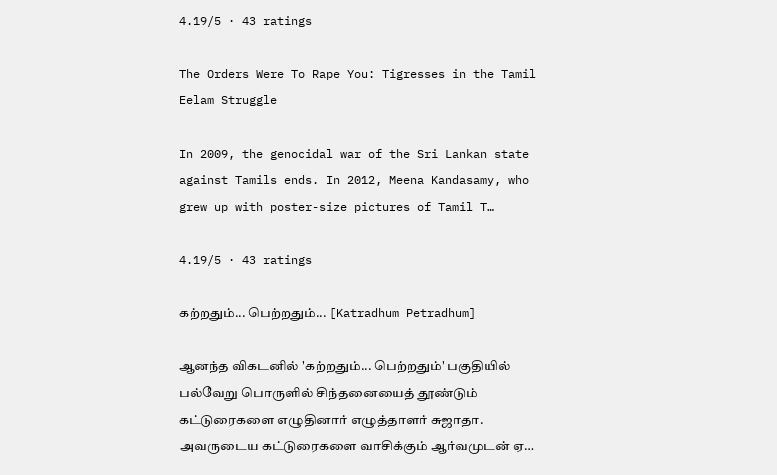4.19/5 · 43 ratings

The Orders Were To Rape You: Tigresses in the Tamil Eelam Struggle

In 2009, the genocidal war of the Sri Lankan state against Tamils ends. In 2012, Meena Kandasamy, who grew up with poster-size pictures of Tamil T…

4.19/5 · 43 ratings

கற்றதும்... பெற்றதும்... [Katradhum Petradhum]

ஆனந்த விகடனில் 'கற்றதும்... பெற்றதும்' பகுதியில் பல்வேறு பொருளில் சிந்தனையைத் தூண்டும் கட்டுரைகளை எழுதினார் எழுத்தாளர் சுஜாதா. அவருடைய கட்டுரைகளை வாசிக்கும் ஆர்வமுடன் ஏ…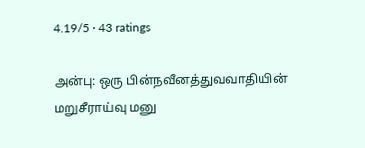4.19/5 · 43 ratings

அன்பு: ஒரு பின்நவீனத்துவவாதியின் மறுசீராய்வு மனு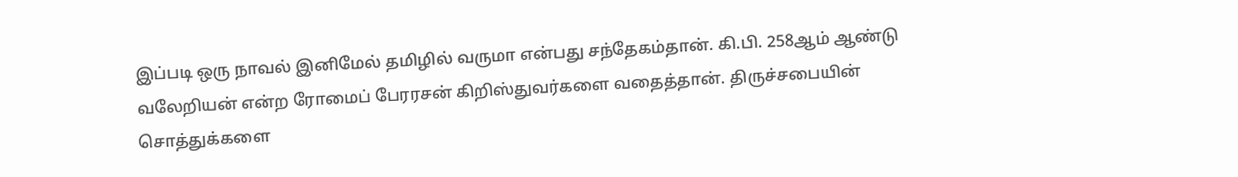இப்படி ஒரு நாவல் இனிமேல் தமிழில் வருமா என்பது சந்தேகம்தான். கி.பி. 258ஆம் ஆண்டு வலேறியன் என்ற ரோமைப் பேரரசன் கிறிஸ்துவர்களை வதைத்தான். திருச்சபையின் சொத்துக்களை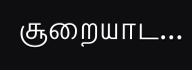சூறையாட…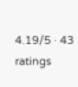4.19/5 · 43 ratings